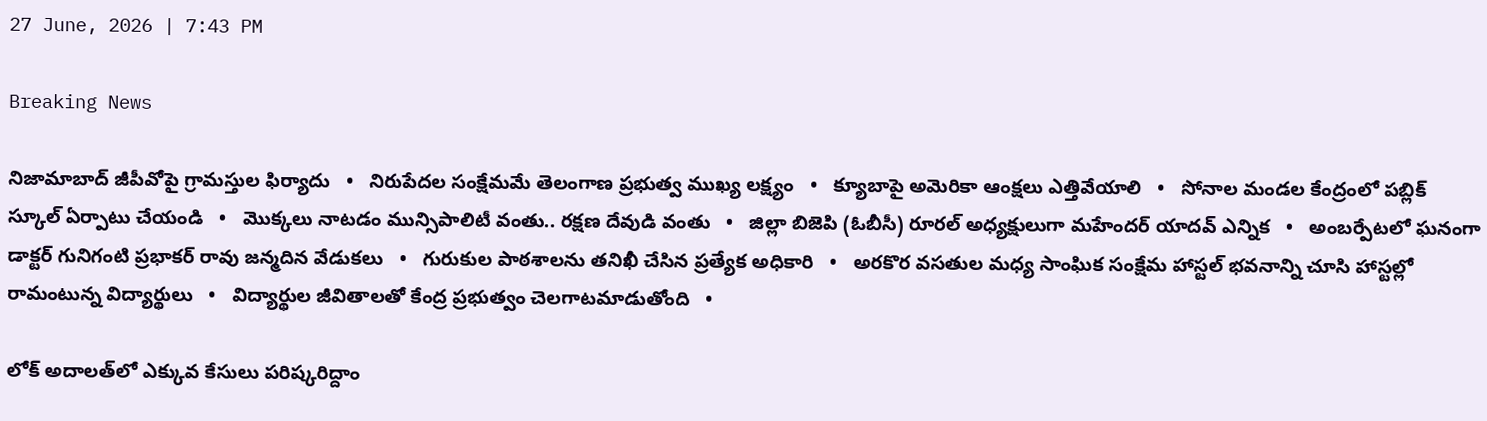27 June, 2026 | 7:43 PM

Breaking News

నిజామాబాద్ జీపీవోపై గ్రామస్తుల ఫిర్యాదు   •   నిరుపేదల సంక్షేమమే తెలంగాణ ప్రభుత్వ ముఖ్య లక్ష్యం   •   క్యూబాపై అమెరికా ఆంక్షలు ఎత్తివేయాలి   •   సోనాల మండల కేంద్రంలో పబ్లిక్ స్కూల్ ఏర్పాటు చేయండి   •   మొక్కలు నాటడం మున్సిపాలిటీ వంతు.. రక్షణ దేవుడి వంతు   •   జిల్లా బిజెపి (ఓబీసీ) రూరల్ అధ్యక్షులుగా మహేందర్ యాదవ్ ఎన్నిక   •   అంబర్పేటలో ఘనంగా డాక్టర్ గునిగంటి ప్రభాకర్ రావు జన్మదిన వేడుకలు   •   గురుకుల పాఠశాలను తనిఖీ చేసిన ప్రత్యేక అధికారి   •   అరకొర వసతుల మధ్య సాంఘిక సంక్షేమ హాస్టల్ భవనాన్ని చూసి హాస్టల్లో రామంటున్న విద్యార్థులు   •   విద్యార్థుల జీవితాలతో కేంద్ర ప్రభుత్వం చెలగాటమాడుతోంది   •

లోక్ అదాలత్‌లో ఎక్కువ కేసులు పరిష్కరిద్దాం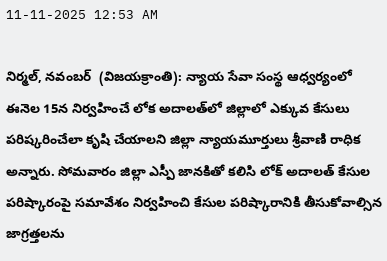11-11-2025 12:53 AM

నిర్మల్, నవంబర్  (విజయక్రాంతి): న్యాయ సేవా సంస్థ ఆధ్వర్యంలో ఈనెల 15న నిర్వహించే లోక అదాలత్‌లో జిల్లాలో ఎక్కువ కేసులు పరిష్కరించేలా కృషి చేయాలని జిల్లా న్యాయమూర్తులు శ్రీవాణి రాధిక అన్నారు. సోమవారం జిల్లా ఎస్పీ జానకితో కలిసి లోక్ అదాలత్ కేసుల పరిష్కారంపై సమావేశం నిర్వహించి కేసుల పరిష్కారానికి తీసుకోవాల్సిన జాగ్రత్తలను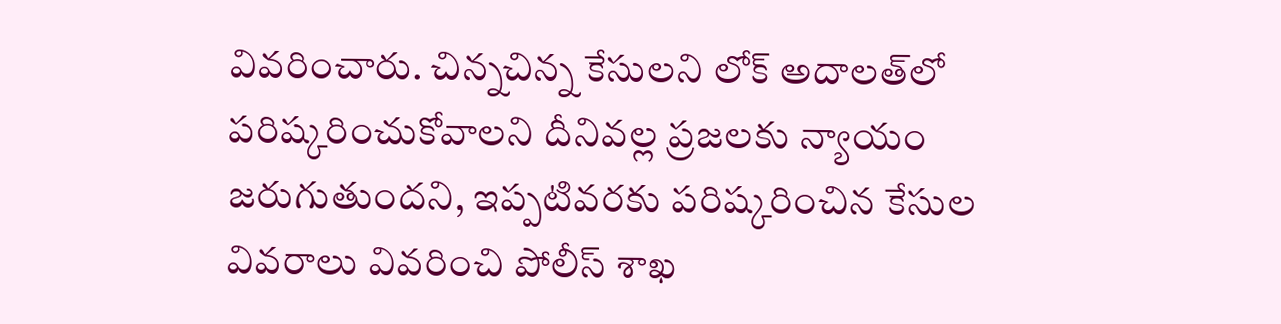వివరించారు. చిన్నచిన్న కేసులని లోక్ అదాలత్‌లో పరిష్కరించుకోవాలని దీనివల్ల ప్రజలకు న్యాయం జరుగుతుందని, ఇప్పటివరకు పరిష్కరించిన కేసుల వివరాలు వివరించి పోలీస్ శాఖ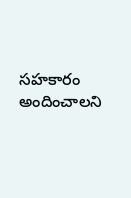సహకారం అందించాలని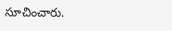సూచించారు.